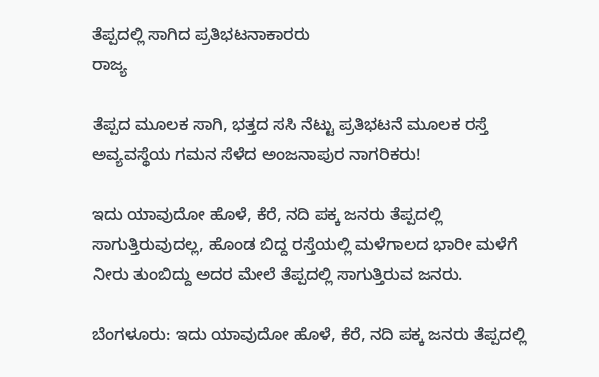ತೆಪ್ಪದಲ್ಲಿ ಸಾಗಿದ ಪ್ರತಿಭಟನಾಕಾರರು
ರಾಜ್ಯ

ತೆಪ್ಪದ ಮೂಲಕ ಸಾಗಿ, ಭತ್ತದ ಸಸಿ ನೆಟ್ಟು ಪ್ರತಿಭಟನೆ ಮೂಲಕ ರಸ್ತೆ ಅವ್ಯವಸ್ಥೆಯ ಗಮನ ಸೆಳೆದ ಅಂಜನಾಪುರ ನಾಗರಿಕರು!

ಇದು ಯಾವುದೋ ಹೊಳೆ, ಕೆರೆ, ನದಿ ಪಕ್ಕ ಜನರು ತೆಪ್ಪದಲ್ಲಿ ಸಾಗುತ್ತಿರುವುದಲ್ಲ, ಹೊಂಡ ಬಿದ್ದ ರಸ್ತೆಯಲ್ಲಿ ಮಳೆಗಾಲದ ಭಾರೀ ಮಳೆಗೆ ನೀರು ತುಂಬಿದ್ದು ಅದರ ಮೇಲೆ ತೆಪ್ಪದಲ್ಲಿ ಸಾಗುತ್ತಿರುವ ಜನರು.

ಬೆಂಗಳೂರು: ಇದು ಯಾವುದೋ ಹೊಳೆ, ಕೆರೆ, ನದಿ ಪಕ್ಕ ಜನರು ತೆಪ್ಪದಲ್ಲಿ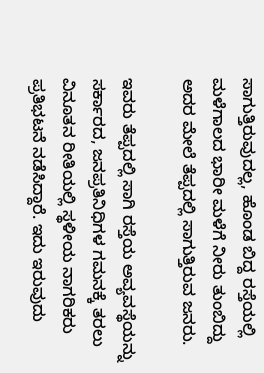ಸಾಗುತ್ತಿರುವುದಲ್ಲ, ಹೊಂಡ ಬಿದ್ದ ರಸ್ತೆಯಲ್ಲಿ ಮಳೆಗಾಲದ ಭಾರೀ ಮಳೆಗೆ ನೀರು ತುಂಬಿದ್ದು ಅದರ ಮೇಲೆ ತೆಪ್ಪದಲ್ಲಿ ಸಾಗುತ್ತಿರುವ ಜನರು.

ಇವರು ತೆಪ್ಪದಲ್ಲಿ ಸಾಗಿ ರಸ್ತೆಯ ಅವ್ಯವಸ್ಥೆಯನ್ನು ಸರ್ಕಾರದ, ಜನಪ್ರತಿನಿಧಿಗಳ ಗಮನಕ್ಕೆ ತರಲು ವಿನೂತನ ರೀತಿಯಲ್ಲಿ ಸ್ಥಳೀಯ ನಾಗರಿಕರು ಪ್ರತಿಭಟನೆ ನಡೆಸಿದ್ದಾರೆ. ಇದು ಇರುವುದು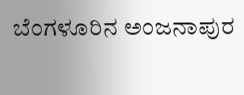ಬೆಂಗಳೂರಿನ ಅಂಜನಾಪುರ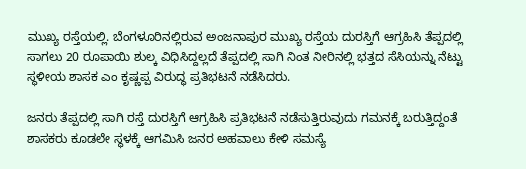ಮುಖ್ಯ ರಸ್ತೆಯಲ್ಲಿ. ಬೆಂಗಳೂರಿನಲ್ಲಿರುವ ಅಂಜನಾಪುರ ಮುಖ್ಯ ರಸ್ತೆಯ ದುರಸ್ತಿಗೆ ಆಗ್ರಹಿಸಿ ತೆಪ್ಪದಲ್ಲಿ ಸಾಗಲು 20 ರೂಪಾಯಿ ಶುಲ್ಕ ವಿಧಿಸಿದ್ದಲ್ಲದೆ ತೆಪ್ಪದಲ್ಲಿ ಸಾಗಿ ನಿಂತ ನೀರಿನಲ್ಲಿ ಭತ್ತದ ಸೆಸಿಯನ್ನು ನೆಟ್ಟು ಸ್ಥಳೀಯ ಶಾಸಕ ಎಂ ಕೃಷ್ಣಪ್ಪ ವಿರುದ್ಧ ಪ್ರತಿಭಟನೆ ನಡೆಸಿದರು.

ಜನರು ತೆಪ್ಪದಲ್ಲಿ ಸಾಗಿ ರಸ್ತೆ ದುರಸ್ತಿಗೆ ಆಗ್ರಹಿಸಿ ಪ್ರತಿಭಟನೆ ನಡೆಸುತ್ತಿರುವುದು ಗಮನಕ್ಕೆ ಬರುತ್ತಿದ್ದಂತೆ ಶಾಸಕರು ಕೂಡಲೇ ಸ್ಥಳಕ್ಕೆ ಆಗಮಿಸಿ ಜನರ ಅಹವಾಲು ಕೇಳಿ ಸಮಸ್ಯೆ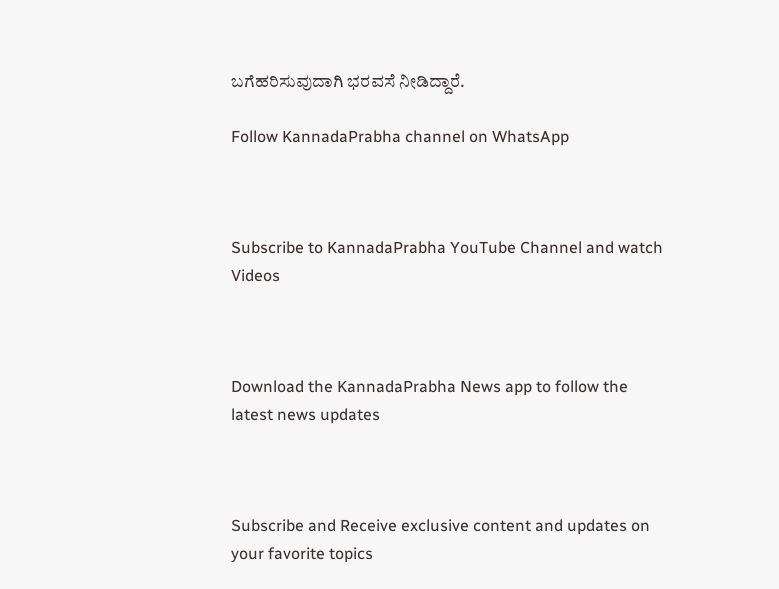ಬಗೆಹರಿಸುವುದಾಗಿ ಭರವಸೆ ನೀಡಿದ್ದಾರೆ.

Follow KannadaPrabha channel on WhatsApp



Subscribe to KannadaPrabha YouTube Channel and watch Videos



Download the KannadaPrabha News app to follow the latest news updates



Subscribe and Receive exclusive content and updates on your favorite topics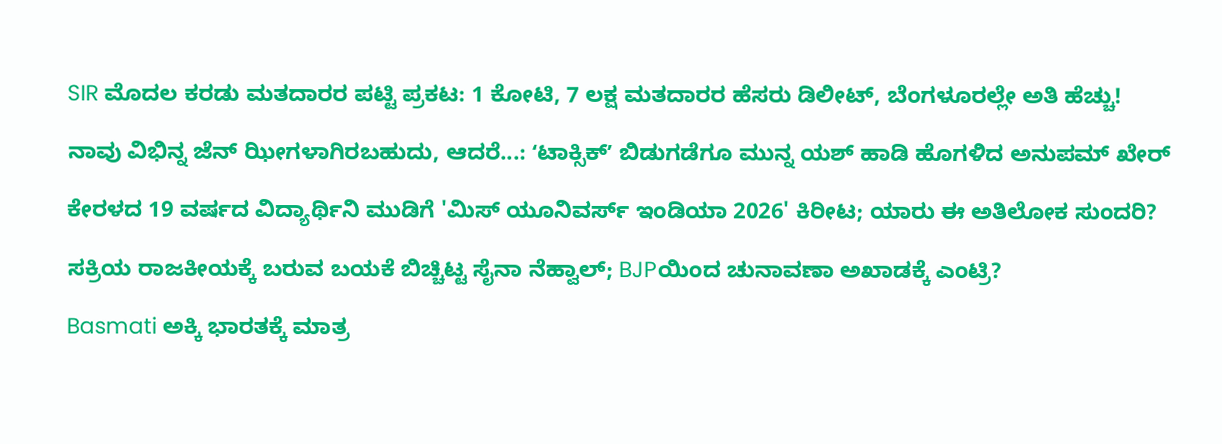SIR ಮೊದಲ ಕರಡು ಮತದಾರರ ಪಟ್ಟಿ ಪ್ರಕಟ: 1 ಕೋಟಿ, 7 ಲಕ್ಷ ಮತದಾರರ ಹೆಸರು ಡಿಲೀಟ್, ಬೆಂಗಳೂರಲ್ಲೇ ಅತಿ ಹೆಚ್ಚು!

ನಾವು ವಿಭಿನ್ನ ಜೆನ್ ಝೀಗಳಾಗಿರಬಹುದು, ಆದರೆ...: ʻಟಾಕ್ಸಿಕ್‌ʼ ಬಿಡುಗಡೆಗೂ ಮುನ್ನ ಯಶ್‌ ಹಾಡಿ ಹೊಗಳಿದ ಅನುಪಮ್ ಖೇರ್

ಕೇರಳದ 19 ವರ್ಷದ ವಿದ್ಯಾರ್ಥಿನಿ ಮುಡಿಗೆ 'ಮಿಸ್ ಯೂನಿವರ್ಸ್ ಇಂಡಿಯಾ 2026' ಕಿರೀಟ; ಯಾರು ಈ ಅತಿಲೋಕ ಸುಂದರಿ?

ಸಕ್ರಿಯ ರಾಜಕೀಯಕ್ಕೆ ಬರುವ ಬಯಕೆ ಬಿಚ್ಚಿಟ್ಟ ಸೈನಾ ನೆಹ್ವಾಲ್; BJPಯಿಂದ ಚುನಾವಣಾ ಅಖಾಡಕ್ಕೆ ಎಂಟ್ರಿ?

Basmati ಅಕ್ಕಿ ಭಾರತಕ್ಕೆ ಮಾತ್ರ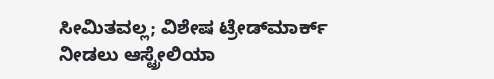ಸೀಮಿತವಲ್ಲ; ವಿಶೇಷ ಟ್ರೇಡ್‌ಮಾರ್ಕ್ ನೀಡಲು ಆಸ್ಟ್ರೇಲಿಯಾ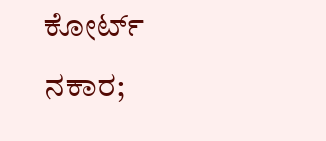ಕೋರ್ಟ್ ನಕಾರ;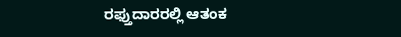ರಫ್ತುದಾರರಲ್ಲಿ ಆತಂಕ